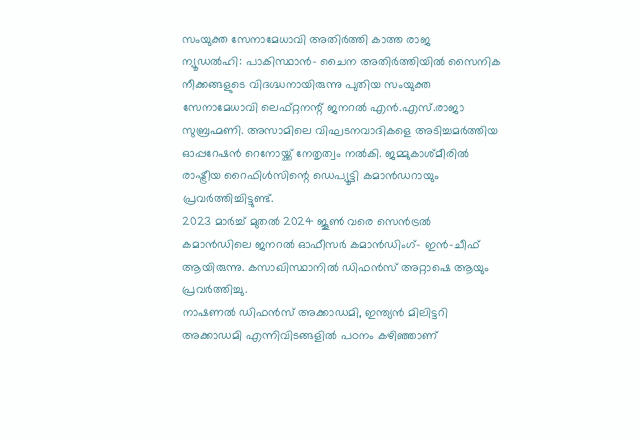സംയുക്ത സേനാമേധാവി അതിർത്തി കാത്ത രാജ
ന്യൂഡൽഹി: പാകിസ്ഥാൻ- ചൈന അതിർത്തിയിൽ സൈനിക നീക്കങ്ങളുടെ വിദഗ്ദ്ധനായിരുന്നു പുതിയ സംയുക്ത സേനാമേധാവി ലെഫ്റ്റനന്റ് ജനറൽ എൻ.എസ്.രാജാ സുബ്രഹ്മണി. അസാമിലെ വിഘടനവാദികളെ അടിച്ചമർത്തിയ ഓപ്പറേഷൻ റെനോയ്ക്ക് നേതൃത്വം നൽകി. ജമ്മുകാശ്മീരിൽ രാഷ്ട്രീയ റൈഫിൾസിന്റെ ഡെപ്യൂട്ടി കമാൻഡറായും പ്രവർത്തിച്ചിട്ടുണ്ട്.
2023 മാർച്ച് മുതൽ 2024 ജൂൺ വരെ സെൻട്രൽ കമാൻഡിലെ ജനറൽ ഓഫീസർ കമാൻഡിംഗ്- ഇൻ-ചീഫ് ആയിരുന്നു. കസാഖിസ്ഥാനിൽ ഡിഫൻസ് അറ്റാഷെ ആയും പ്രവർത്തിച്ചു.
നാഷണൽ ഡിഫൻസ് അക്കാഡമി, ഇന്ത്യൻ മിലിട്ടറി അക്കാഡമി എന്നിവിടങ്ങളിൽ പഠനം കഴിഞ്ഞാണ്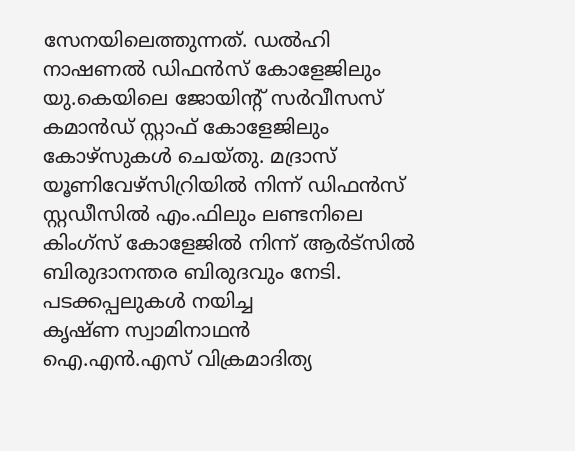സേനയിലെത്തുന്നത്. ഡൽഹി നാഷണൽ ഡിഫൻസ് കോളേജിലും യു.കെയിലെ ജോയിന്റ് സർവീസസ് കമാൻഡ് സ്റ്റാഫ് കോളേജിലും കോഴ്സുകൾ ചെയ്തു. മദ്രാസ് യൂണിവേഴ്സിറ്രിയിൽ നിന്ന് ഡിഫൻസ് സ്റ്റഡീസിൽ എം.ഫിലും ലണ്ടനിലെ കിംഗ്സ് കോളേജിൽ നിന്ന് ആർട്സിൽ ബിരുദാനന്തര ബിരുദവും നേടി.
പടക്കപ്പലുകൾ നയിച്ച
കൃഷ്ണ സ്വാമിനാഥൻ
ഐ.എൻ.എസ് വിക്രമാദിത്യ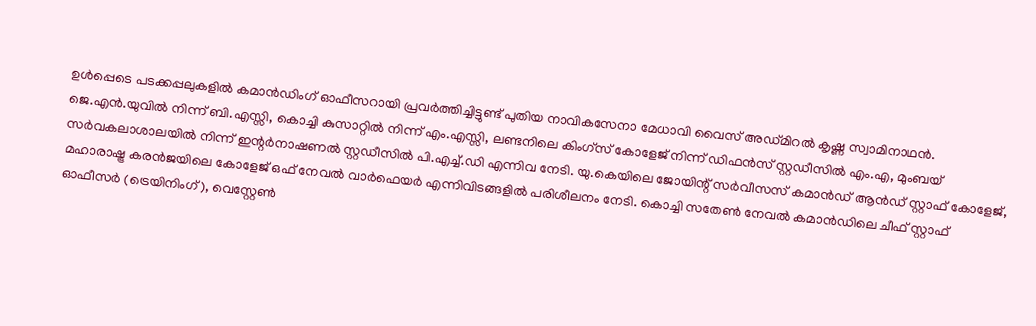ഉൾപ്പെടെ പടക്കപ്പലുകളിൽ കമാൻഡിംഗ് ഓഫീസറായി പ്രവർത്തിച്ചിട്ടുണ്ട് പുതിയ നാവികസേനാ മേധാവി വൈസ് അഡ്മിറൽ കൃഷ്ണ സ്വാമിനാഥൻ.
ജെ.എൻ.യുവിൽ നിന്ന് ബി.എസ്സി, കൊച്ചി കുസാറ്റിൽ നിന്ന് എം.എസ്സി, ലണ്ടനിലെ കിംഗ്സ് കോളേജ് നിന്ന് ഡിഫൻസ് സ്റ്റഡീസിൽ എം.എ, മുംബയ് സർവകലാശാലയിൽ നിന്ന് ഇന്റർനാഷണൽ സ്റ്റഡീസിൽ പി.എച്ച്.ഡി എന്നിവ നേടി. യു.കെയിലെ ജോയിന്റ് സർവീസസ് കമാൻഡ് ആൻഡ് സ്റ്റാഫ് കോളേജ്, മഹാരാഷ്ട്ര കരൻജയിലെ കോളേജ് ഒഫ് നേവൽ വാർഫെയർ എന്നിവിടങ്ങളിൽ പരിശീലനം നേടി. കൊച്ചി സതേൺ നേവൽ കമാൻഡിലെ ചീഫ് സ്റ്റാഫ് ഓഫീസർ (ട്രെയിനിംഗ്), വെസ്റ്റേൺ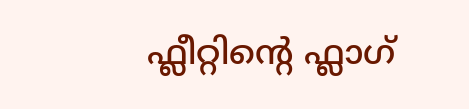ഫ്ലീറ്റിന്റെ ഫ്ലാഗ്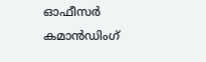ഓഫീസർ കമാൻഡിംഗ്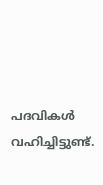പദവികൾ വഹിച്ചിട്ടുണ്ട്.